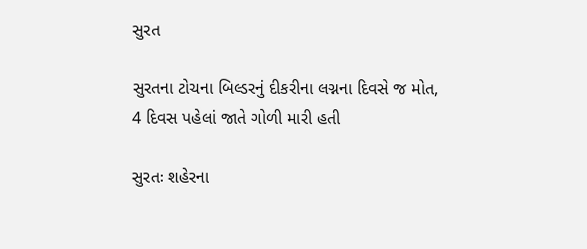સુરત

સુરતના ટોચના બિલ્ડરનું દીકરીના લગ્નના દિવસે જ મોત, 4 દિવસ પહેલાં જાતે ગોળી મારી હતી

સુરતઃ શહેરના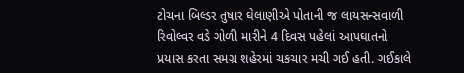ટોચના બિલ્ડર તુષાર ઘેલાણીએ પોતાની જ લાયસન્સવાળી રિવોલ્વર વડે ગોળી મારીને 4 દિવસ પહેલાં આપઘાતનો પ્રયાસ કરતા સમગ્ર શહેરમાં ચકચાર મચી ગઈ હતી. ગઈકાલે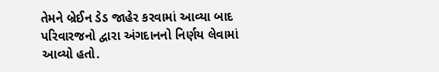તેમને બ્રેઈન ડેડ જાહેર કરવામાં આવ્યા બાદ પરિવારજનો દ્વારા અંગદાનનો નિર્ણય લેવામાં આવ્યો હતો.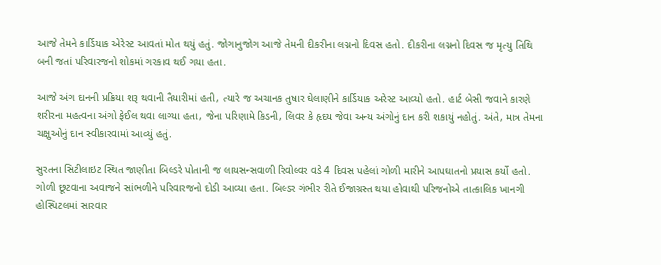આજે તેમને કાર્ડિયાક એરેસ્ટ આવતાં મોત થયું હતું. જોગાનુજોગ આજે તેમની દીકરીના લગ્નનો દિવસ હતો. દીકરીના લગ્નનો દિવસ જ મૃત્યુ તિથિ બની જતાં પરિવારજનો શોકમાં ગરકાવ થઈ ગયા હતા.

આજે અંગ દાનની પ્રક્રિયા શરૂ થવાની તૈયારીમાં હતી, ત્યારે જ અચાનક તુષાર ઘેલાણીને કાર્ડિયાક અરેસ્ટ આવ્યો હતો. હાર્ટ બેસી જવાને કારણે શરીરના મહત્વના અંગો ફેઈલ થવા લાગ્યા હતા, જેના પરિણામે કિડની, લિવર કે હૃદય જેવા અન્ય અંગોનું દાન કરી શકાયું નહોતું. અંતે, માત્ર તેમના ચક્ષુઓનું દાન સ્વીકારવામાં આવ્યું હતું.

સુરતના સિટીલાઇટ સ્થિત જાણીતા બિલ્ડરે પોતાની જ લાયસન્સવાળી રિવોલ્વર વડે 4 દિવસ પહેલાં ગોળી મારીને આપઘાતનો પ્રયાસ કર્યો હતો. ગોળી છૂટવાના અવાજને સાંભળીને પરિવારજનો દોડી આવ્યા હતા. બિલ્ડર ગંભીર રીતે ઈજાગ્રસ્ત થયા હોવાથી પરિજનોએ તાત્કાલિક ખાનગી હોસ્પિટલમાં સારવાર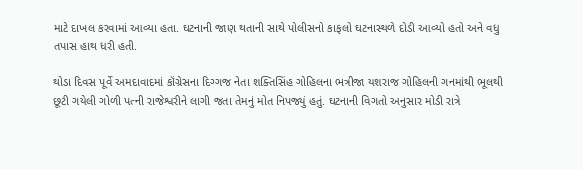માટે દાખલ કરવામાં આવ્યા હતા. ઘટનાની જાણ થતાની સાથે પોલીસનો કાફલો ઘટનાસ્થળે દોડી આવ્યો હતો અને વધુ તપાસ હાથ ધરી હતી.

થોડા દિવસ પૂર્વે અમદાવાદમાં કૉંગ્રેસના દિગ્ગજ નેતા શક્તિસિંહ ગોહિલના ભત્રીજા યશરાજ ગોહિલની ગનમાંથી ભૂલથી છૂટી ગયેલી ગોળી પત્ની રાજેશ્વરીને લાગી જતા તેમનું મોત નિપજ્યું હતું. ઘટનાની વિગતો અનુસાર મોડી રાત્રે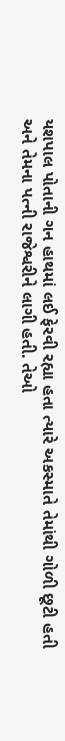યશપાલ પોતાની ગન હાથમાં લઈ ફેરવી રહ્યા હતા ત્યારે અકસ્માતે તેમાંથી ગોળી છૂટી હતી અને તેમના પત્ની રાજેશ્વરીને લાગી હતી. તેઓ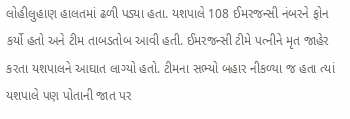લોહીલુહાણ હાલતમાં ઢળી પડ્યા હતા. યશપાલે 108 ઈમરજન્સી નંબરને ફોન કર્યો હતો અને ટીમ તાબડતોબ આવી હતી. ઈમરજન્સી ટીમે પત્નીને મૃત જાહેર કરતા યશપાલને આઘાત લાગ્યો હતો. ટીમના સભ્યો બહાર નીકળ્યા જ હતા ત્યાં યશપાલે પણ પોતાની જાત પર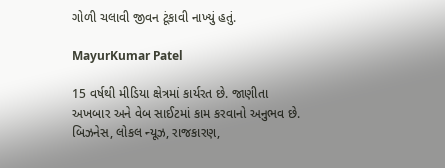ગોળી ચલાવી જીવન ટૂંકાવી નાખ્યું હતું.

MayurKumar Patel

15 વર્ષથી મીડિયા ક્ષેત્રમાં કાર્યરત છે. જાણીતા અખબાર અને વેબ સાઈટમાં કામ કરવાનો અનુભવ છે. બિઝનેસ, લોકલ ન્યૂઝ, રાજકારણ,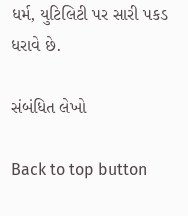ધર્મ, યુટિલિટી પર સારી પકડ ધરાવે છે.

સંબંધિત લેખો

Back to top button